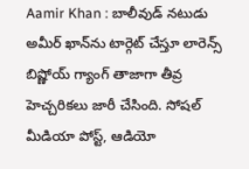Aamir Khan : బాలీవుడ్ నటుడు అమీర్ ఖాన్‌ను టార్గెట్ చేస్తూ లారెన్స్ బిష్ణోయ్ గ్యాంగ్ తాజాగా తీవ్ర హెచ్చరికలు జారీ చేసింది. సోషల్ మీడియా పోస్ట్, ఆడియో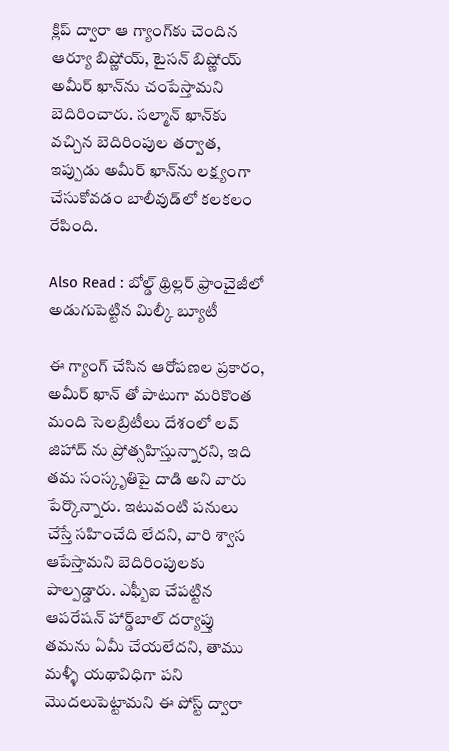క్లిప్ ద్వారా ఆ గ్యాంగ్‌కు చెందిన ఆర్యూ బిష్ణోయ్, టైసన్ బిష్ణోయ్ అమీర్ ఖాన్‌ను చంపేస్తామని బెదిరించారు. సల్మాన్ ఖాన్‌కు వచ్చిన బెదిరింపుల తర్వాత, ఇప్పుడు అమీర్ ఖాన్‌ను లక్ష్యంగా చేసుకోవడం బాలీవుడ్‌లో కలకలం రేపింది.

Also Read : బోల్డ్ థ్రిల్లర్ ఫ్రాంచైజీలో అడుగుపెట్టిన మిల్కీ బ్యూటీ

ఈ గ్యాంగ్ చేసిన ఆరోపణల ప్రకారం, అమీర్ ఖాన్ తో పాటుగా మరికొంత మంది సెలబ్రిటీలు దేశంలో లవ్ జిహాద్‌ ను ప్రోత్సహిస్తున్నారని, ఇది తమ సంస్కృతిపై దాడి అని వారు పేర్కొన్నారు. ఇటువంటి పనులు చేస్తే సహించేది లేదని, వారి శ్వాస ఆపేస్తామని బెదిరింపులకు పాల్పడ్డారు. ఎఫ్బీఐ చేపట్టిన ఆపరేషన్ హార్డ్‌బాల్ దర్యాప్తు తమను ఏమీ చేయలేదని, తాము మళ్ళీ యథావిధిగా పని మొదలుపెట్టామని ఈ పోస్ట్ ద్వారా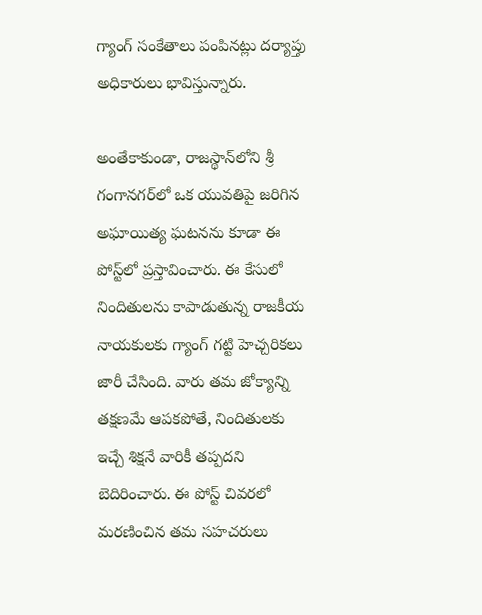గ్యాంగ్ సంకేతాలు పంపినట్లు దర్యాప్తు అధికారులు భావిస్తున్నారు.

అంతేకాకుండా, రాజస్థాన్‌లోని శ్రీ గంగానగర్‌లో ఒక యువతిపై జరిగిన అఘాయిత్య ఘటనను కూడా ఈ పోస్ట్‌లో ప్రస్తావించారు. ఈ కేసులో నిందితులను కాపాడుతున్న రాజకీయ నాయకులకు గ్యాంగ్ గట్టి హెచ్చరికలు జారీ చేసింది. వారు తమ జోక్యాన్ని తక్షణమే ఆపకపోతే, నిందితులకు ఇచ్చే శిక్షనే వారికీ తప్పదని బెదిరించారు. ఈ పోస్ట్ చివరలో మరణించిన తమ సహచరులు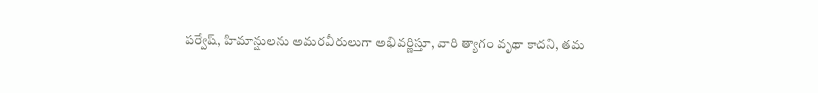పర్వేష్, హిమాన్షులను అమరవీరులుగా అభివర్ణిస్తూ, వారి త్యాగం వృథా కాదని, తమ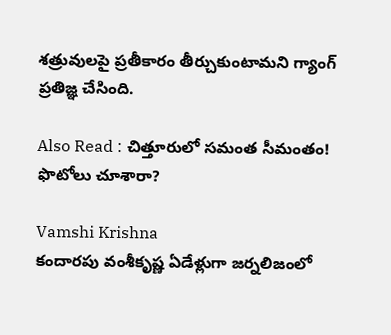శత్రువులపై ప్రతీకారం తీర్చుకుంటామని గ్యాంగ్ ప్రతిజ్ఞ చేసింది.

Also Read : చిత్తూరులో సమంత సీమంతం! ఫొటోలు చూశారా?

Vamshi Krishna
కందారపు వంశీకృష్ణ ఏడేళ్లుగా జర్నలిజంలో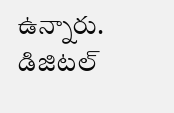ఉన్నారు. డిజిటల్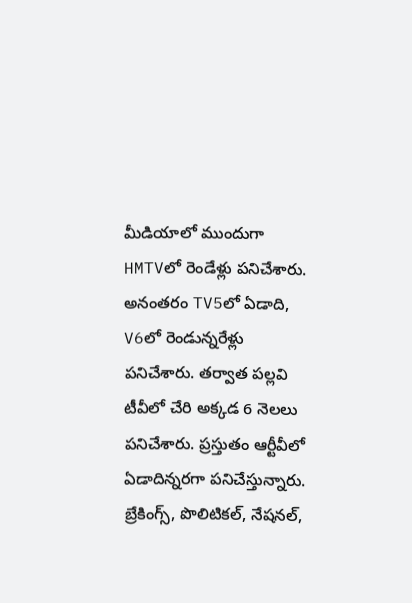మీడియాలో ముందుగా HMTVలో రెండేళ్లు పనిచేశారు. అనంతరం TV5లో ఏడాది, V6లో రెండున్నరేళ్లు పనిచేశారు. తర్వాత పల్లవి టీవీలో చేరి అక్కడ 6 నెలలు పనిచేశారు. ప్రస్తుతం ఆర్టీవీలో ఏడాదిన్నరగా పనిచేస్తున్నారు. బ్రేకింగ్స్, పొలిటికల్, నేషనల్,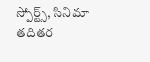స్పోర్ట్స్, సినిమా తదితర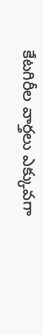కేటగిరీల వార్తలు ఎక్కువగా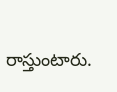రాస్తుంటారు.